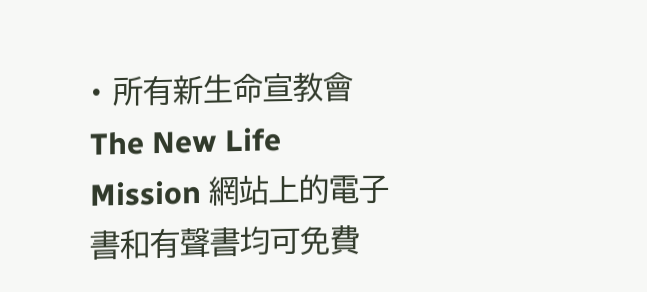• 所有新生命宣教會 The New Life Mission 網站上的電子書和有聲書均可免費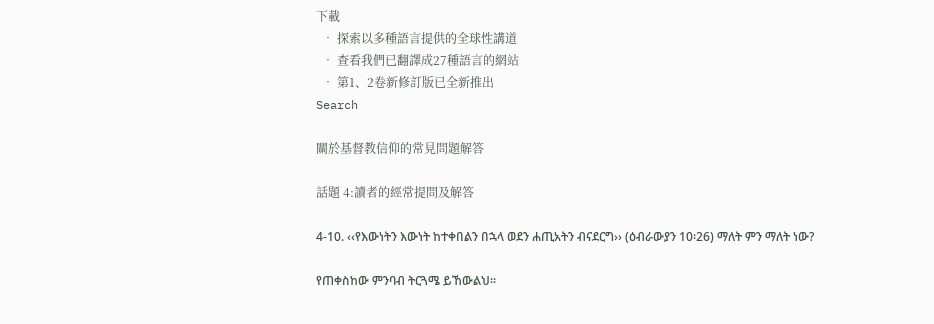下載
  • 探索以多種語言提供的全球性講道
  • 查看我們已翻譯成27種語言的網站
  • 第1、2卷新修訂版已全新推出
Search

關於基督教信仰的常見問題解答

話題 4:讀者的經常提問及解答

4-10. ‹‹የእውነትን እውነት ከተቀበልን በኋላ ወደን ሐጢአትን ብናደርግ›› (ዕብራውያን 10፡26) ማለት ምን ማለት ነው?

የጠቀስከው ምንባብ ትርጓሜ ይኸውልህ፡፡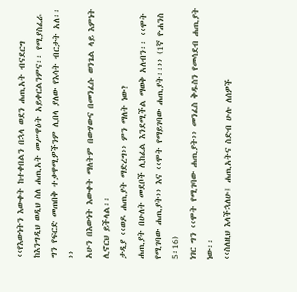‹‹የእውነትን እውቀት ከተቀበልን በኋላ ወደን ሐጢአት ብናደርግ ከእንግዲህ ወዲህ ስለ ሐጢአት መሥዋዕት አይቀርልንምና፡፡ የሚያስፈራ ግን የፍርድ መጠበቅ ተቃዋሚዎችንም ሊበላ ያለው የእሳት ብርታት አለ፡፡››
አሁን በእውነት እውቀት ማለትም በውሃውና በመንፈሱ ወንጌል ላይ እምነት ሊኖርህ ይችላል፡፡
ታዲያ ‹‹ወዶ ሐጢያት ማድረግ›› ምን ማለት ነው?
ሐጢያት በሁለት መደቦች ሊከፈል እንደሚችል ማወቅ አለብን፡፡ ‹‹ሞት የሚገባው ሐጢያት›› እና ‹‹ሞት የማይገባው ሐጢያት፡፡›› (1ኛ ዮሐንስ 5፡16)
ነገር ግን ‹‹ሞት የሚገባው ሐጢያት›› መንፈስ ቅዱስን የመሳደብ ሐጢያት ነው፡፡
‹‹ስለዚህ እላችኋለሁ፤ ሐጢአትና ስድብ ሁሉ ለሰዎች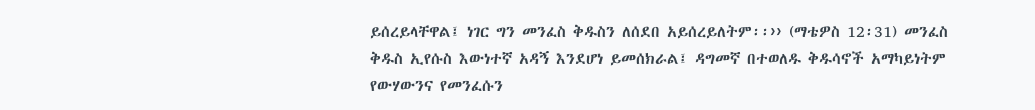ይሰረይላቸዋል፤ ነገር ግን መንፈስ ቅዱስን ለሰደበ አይሰረይለትም፡፡›› (ማቴዎስ 12፡31) መንፈስ ቅዱስ ኢየሱስ እውነተኛ አዳኝ እንደሆነ ይመሰክራል፤ ዳግመኛ በተወለዱ ቅዱሳኖች አማካይነትም የውሃውንና የመንፈሱን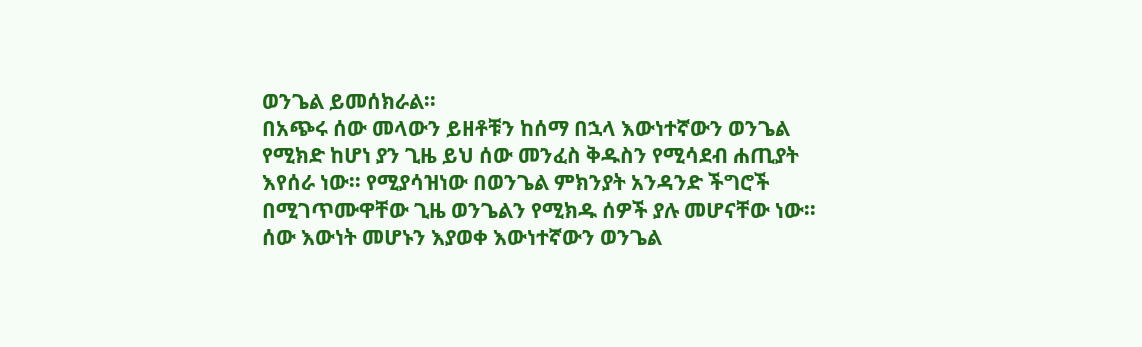ወንጌል ይመሰክራል፡፡
በአጭሩ ሰው መላውን ይዘቶቹን ከሰማ በኋላ እውነተኛውን ወንጌል የሚክድ ከሆነ ያን ጊዜ ይህ ሰው መንፈስ ቅዱስን የሚሳደብ ሐጢያት እየሰራ ነው፡፡ የሚያሳዝነው በወንጌል ምክንያት አንዳንድ ችግሮች በሚገጥሙዋቸው ጊዜ ወንጌልን የሚክዱ ሰዎች ያሉ መሆናቸው ነው፡፡
ሰው እውነት መሆኑን እያወቀ እውነተኛውን ወንጌል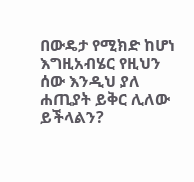በውዴታ የሚክድ ከሆነ እግዚአብሄር የዚህን ሰው እንዲህ ያለ ሐጢያት ይቅር ሊለው ይችላልን?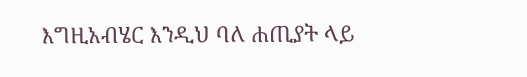እግዚአብሄር እንዲህ ባለ ሐጢያት ላይ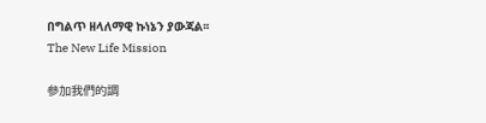በግልጥ ዘላለማዊ ኩነኔን ያውጃል፡፡
The New Life Mission

參加我們的調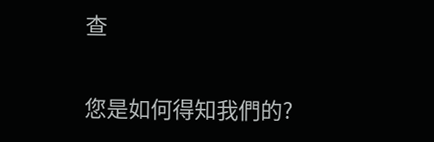查

您是如何得知我們的?